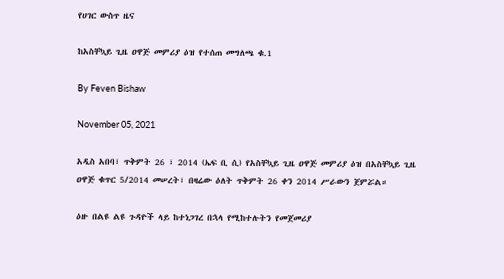የሀገር ውስጥ ዜና

ከአስቸኳይ ጊዜ ዐዋጅ መምሪያ ዕዝ የተሰጠ መግለጫ ቁ.1

By Feven Bishaw

November 05, 2021

አዲስ አበባ፣ ጥቅምት 26 ፣ 2014 (ኤፍ ቢ ሲ) የአስቸኳይ ጊዜ ዐዋጅ መምሪያ ዕዝ በአስቸኳይ ጊዜ ዐዋጅ ቁጥር 5/2014 መሠረት፣ በዛሬው ዕለት ጥቅምት 26 ቀን 2014 ሥራውን ጀምሯል።

ዕዙ በልዩ ልዩ ጉዳዮች ላይ ከተነጋገረ በኋላ የሚከተሉትን የመጀመሪያ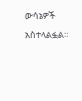ውሳኔዎች አስተላልፏል።